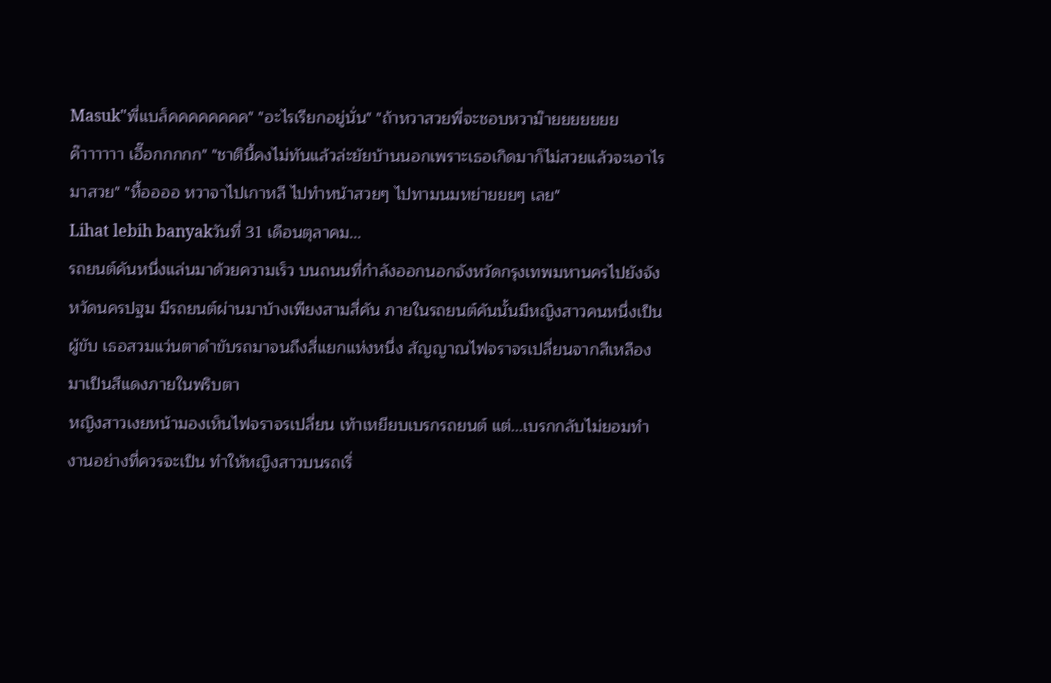Masuk"พี่แบล็คคคคคคคค" "อะไรเรียกอยู่นั่น" "ถ้าหวาสวยพี่จะชอบหวาม๊ายยยยยยยค๊าาาาาา เอื๊อกกกกก" "ชาตินี้คงไม่ทันแล้วล่ะยัยบ้านนอกเพราะเธอเกิดมาก็ไม่สวยแล้วจะเอาไรมาสวย" "หื้ออออ หวาจาไปเกาหลี ไปทำหน้าสวยๆ ไปทามนมหย่ายยยๆ เลย"
Lihat lebih banyakวันที่ 31 เดือนตุลาคม...
รถยนต์คันหนึ่งแล่นมาด้วยความเร็ว บนถนนที่กำลังออกนอกจังหวัดกรุงเทพมหานครไปยังจังหวัดนครปฐม มีรถยนต์ผ่านมาบ้างเพียงสามสี่คัน ภายในรถยนต์คันนั้นมีหญิงสาวคนหนึ่งเป็นผู้ขับ เธอสวมแว่นตาดำขับรถมาจนถึงสี่แยกแห่งหนึ่ง สัญญาณไฟจราจรเปลี่ยนจากสีเหลืองมาเป็นสีแดงภายในพริบตา
หญิงสาวเงยหน้ามองเห็นไฟจราจรเปลี่ยน เท้าเหยียบเบรกรถยนต์ แต่...เบรกกลับไม่ยอมทำงานอย่างที่ควรจะเป็น ทำให้หญิงสาวบนรถเริ่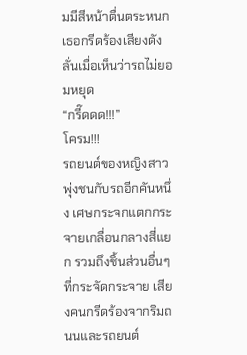มมีสีหน้าตื่นตระหนก เธอกรีดร้องเสียงดังลั่นเมื่อเห็นว่ารถไม่ยอมหยุด
“กรี๊ดดด!!!”
โครม!!!
รถยนต์ของหญิงสาวพุ่งชนกับรถอีกคันหนึ่ง เศษกระจกแตกกระจายเกลื่อนกลางสี่แยก รวมถึงชิ้นส่วนอื่นๆ ที่กระจัดกระจาย เสียงคนกรีดร้องจากริมถนนและรถยนต์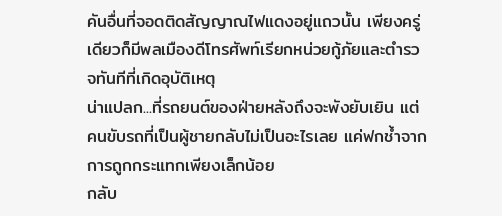คันอื่นที่จอดติดสัญญาณไฟแดงอยู่แถวนั้น เพียงครู่เดียวก็มีพลเมืองดีโทรศัพท์เรียกหน่วยกู้ภัยและตำรวจทันทีที่เกิดอุบัติเหตุ
น่าแปลก...ที่รถยนต์ของฝ่ายหลังถึงจะพังยับเยิน แต่คนขับรถที่เป็นผู้ชายกลับไม่เป็นอะไรเลย แค่ฟกช้ำจากการถูกกระแทกเพียงเล็กน้อย
กลับ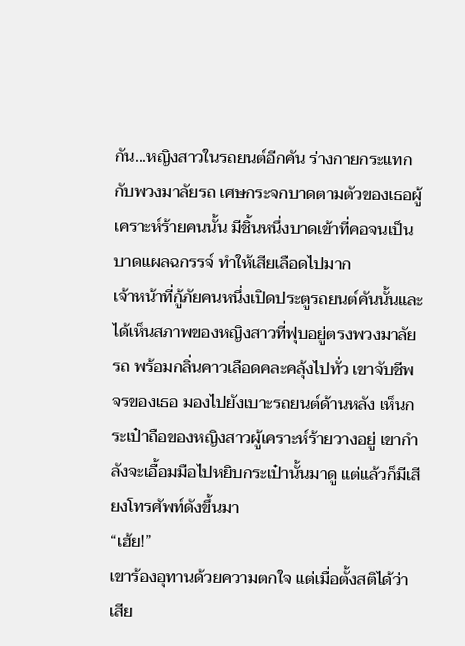กัน...หญิงสาวในรถยนต์อีกคัน ร่างกายกระแทกกับพวงมาลัยรถ เศษกระจกบาดตามตัวของเธอผู้เคราะห์ร้ายคนนั้น มีชิ้นหนึ่งบาดเข้าที่คอจนเป็นบาดแผลฉกรรจ์ ทำให้เสียเลือดไปมาก
เจ้าหน้าที่กู้ภัยคนหนึ่งเปิดประตูรถยนต์คันนั้นและได้เห็นสภาพของหญิงสาวที่ฟุบอยู่ตรงพวงมาลัยรถ พร้อมกลิ่นคาวเลือดคละคลุ้งไปทั่ว เขาจับชีพจรของเธอ มองไปยังเบาะรถยนต์ด้านหลัง เห็นกระเป๋าถือของหญิงสาวผู้เคราะห์ร้ายวางอยู่ เขากำลังจะเอื้อมมือไปหยิบกระเป๋านั้นมาดู แต่แล้วก็มีเสียงโทรศัพท์ดังขึ้นมา
“เฮ้ย!”
เขาร้องอุทานด้วยความตกใจ แต่เมื่อตั้งสติได้ว่าเสีย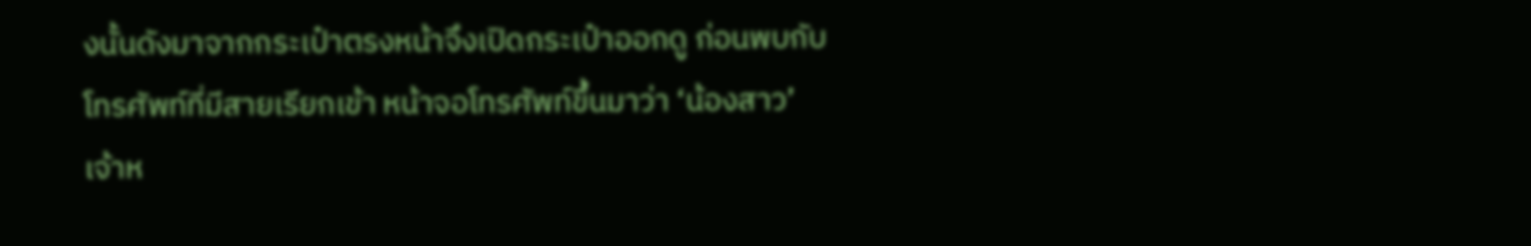งนั้นดังมาจากกระเป๋าตรงหน้าจึงเปิดกระเป๋าออกดู ก่อนพบกับโทรศัพท์ที่มีสายเรียกเข้า หน้าจอโทรศัพท์ขึ้นมาว่า ‘น้องสาว’
เจ้าห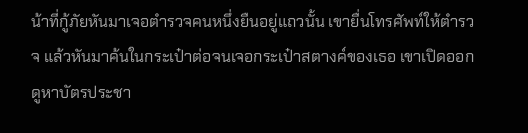น้าที่กู้ภัยหันมาเจอตำรวจคนหนึ่งยืนอยู่แถวนั้น เขายื่นโทรศัพท์ให้ตำรวจ แล้วหันมาค้นในกระเป๋าต่อจนเจอกระเป๋าสตางค์ของเธอ เขาเปิดออกดูหาบัตรประชา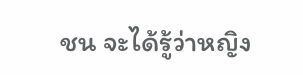ชน จะได้รู้ว่าหญิง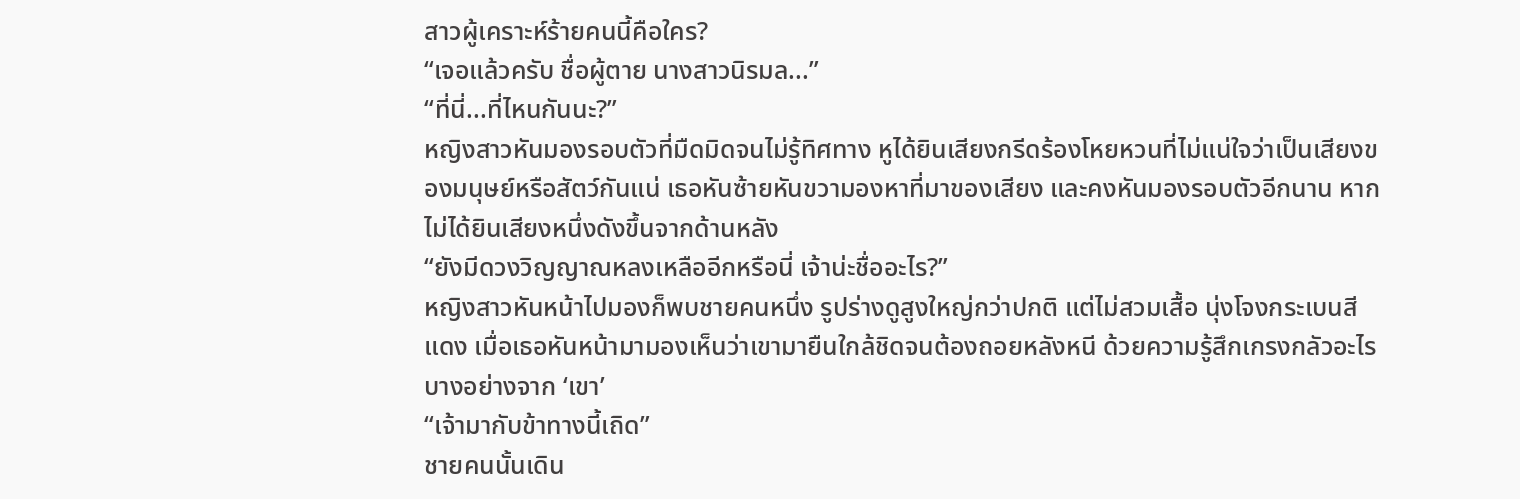สาวผู้เคราะห์ร้ายคนนี้คือใคร?
“เจอแล้วครับ ชื่อผู้ตาย นางสาวนิรมล...”
“ที่นี่...ที่ไหนกันนะ?”
หญิงสาวหันมองรอบตัวที่มืดมิดจนไม่รู้ทิศทาง หูได้ยินเสียงกรีดร้องโหยหวนที่ไม่แน่ใจว่าเป็นเสียงของมนุษย์หรือสัตว์กันแน่ เธอหันซ้ายหันขวามองหาที่มาของเสียง และคงหันมองรอบตัวอีกนาน หากไม่ได้ยินเสียงหนึ่งดังขึ้นจากด้านหลัง
“ยังมีดวงวิญญาณหลงเหลืออีกหรือนี่ เจ้าน่ะชื่ออะไร?”
หญิงสาวหันหน้าไปมองก็พบชายคนหนึ่ง รูปร่างดูสูงใหญ่กว่าปกติ แต่ไม่สวมเสื้อ นุ่งโจงกระเบนสีแดง เมื่อเธอหันหน้ามามองเห็นว่าเขามายืนใกล้ชิดจนต้องถอยหลังหนี ด้วยความรู้สึกเกรงกลัวอะไรบางอย่างจาก ‘เขา’
“เจ้ามากับข้าทางนี้เถิด”
ชายคนนั้นเดิน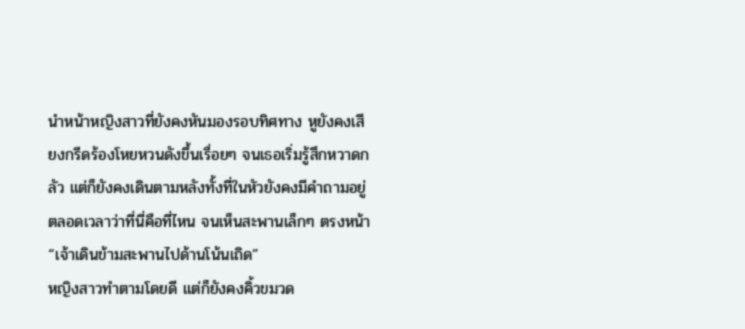นำหน้าหญิงสาวที่ยังคงหันมองรอบทิศทาง หูยังคงเสียงกรีดร้องโหยหวนดังขึ้นเรื่อยๆ จนเธอเริ่มรู้สึกหวาดกลัว แต่ก็ยังคงเดินตามหลังทั้งที่ในหัวยังคงมีคำถามอยู่ตลอดเวลาว่าที่นี่คือที่ไหน จนเห็นสะพานเล็กๆ ตรงหน้า
“เจ้าเดินข้ามสะพานไปด้านโน้นเถิด”
หญิงสาวทำตามโดยดี แต่ก็ยังคงคิ้วขมวด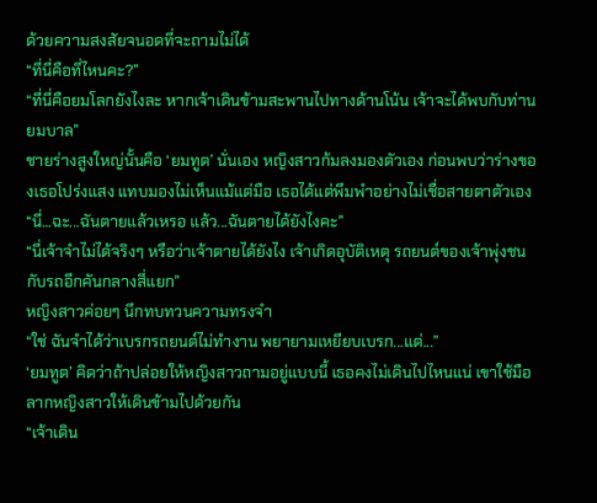ด้วยความสงสัยจนอดที่จะถามไม่ได้
“ที่นี่คือที่ไหนคะ?”
“ที่นี่คือยมโลกยังไงละ หากเจ้าเดินข้ามสะพานไปทางด้านโน้น เจ้าจะได้พบกับท่านยมบาล”
ชายร่างสูงใหญ่นั้นคือ ‘ยมทูต’ นั่นเอง หญิงสาวก้มลงมองตัวเอง ก่อนพบว่าร่างของเธอโปร่งแสง แทบมองไม่เห็นแม้แต่มือ เธอได้แต่พึมพำอย่างไม่เชื่อสายตาตัวเอง
“นี่...ฉะ...ฉันตายแล้วเหรอ แล้ว...ฉันตายได้ยังไงคะ”
“นี่เจ้าจำไม่ได้จริงๆ หรือว่าเจ้าตายได้ยังไง เจ้าเกิดอุบัติเหตุ รถยนต์ของเจ้าพุ่งชนกับรถอีกคันกลางสี่แยก”
หญิงสาวค่อยๆ นึกทบทวนความทรงจำ
“ใช่ ฉันจำได้ว่าเบรกรถยนต์ไม่ทำงาน พยายามเหยียบเบรก...แต่...”
‘ยมทูต’ คิดว่าถ้าปล่อยให้หญิงสาวถามอยู่แบบนี้ เธอคงไม่เดินไปไหนแน่ เขาใช้มือลากหญิงสาวให้เดินข้ามไปด้วยกัน
“เจ้าเดิน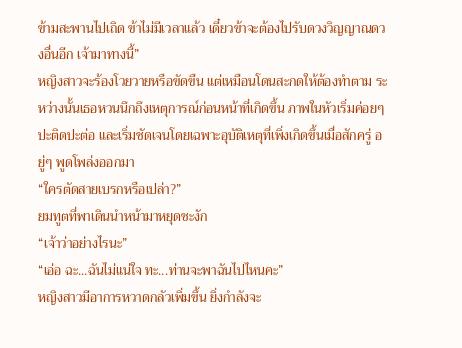ข้ามสะพานไปเถิด ข้าไม่มีเวลาแล้ว เดี๋ยวข้าจะต้องไปรับดวงวิญญาณดวงอื่นอีก เจ้ามาทางนี้”
หญิงสาวจะร้องโวยวายหรือขัดขืน แต่เหมือนโดนสะกดให้ต้องทำตาม ระหว่างนั้นเธอหวนนึกถึงเหตุการณ์ก่อนหน้าที่เกิดขึ้น ภาพในหัวเริ่มค่อยๆ ปะติดปะต่อ และเริ่มชัดเจนโดยเฉพาะอุบัติเหตุที่เพิ่งเกิดขึ้นเมื่อสักครู่ อยู่ๆ พูดโพล่งออกมา
“ใครตัดสายเบรกหรือเปล่า?”
ยมทูตที่พาเดินนำหน้ามาหยุดชะงัก
“เจ้าว่าอย่างไรนะ”
“เอ่อ ฉะ...ฉันไม่แน่ใจ ทะ...ท่านจะพาฉันไปไหนคะ”
หญิงสาวมีอาการหวาดกลัวเพิ่มขึ้น ยิ่งกำลังจะ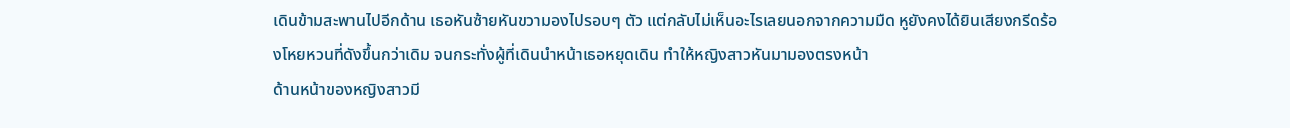เดินข้ามสะพานไปอีกด้าน เธอหันซ้ายหันขวามองไปรอบๆ ตัว แต่กลับไม่เห็นอะไรเลยนอกจากความมืด หูยังคงได้ยินเสียงกรีดร้องโหยหวนที่ดังขึ้นกว่าเดิม จนกระทั่งผู้ที่เดินนำหน้าเธอหยุดเดิน ทำให้หญิงสาวหันมามองตรงหน้า
ด้านหน้าของหญิงสาวมี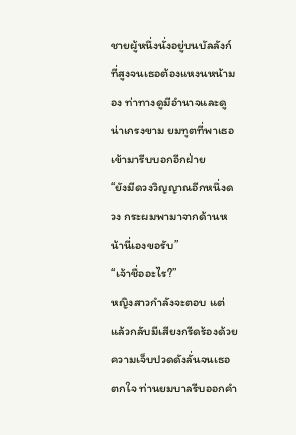ชายผู้หนึ่งนั่งอยู่บนบัลลังก์ที่สูงจนเธอต้องแหงนหน้ามอง ท่าทางดูมีอำนาจและดูน่าเกรงขาม ยมทูตที่พาเธอเข้ามารีบบอกอีกฝ่าย
“ยังมีดวงวิญญาณอีกหนึ่งดวง กระผมพามาจากด้านหน้านี่เองขอรับ”
“เจ้าชื่ออะไร?”
หญิงสาวกำลังจะตอบ แต่แล้วกลับมีเสียงกรีดร้องด้วยความเจ็บปวดดังลั่นจนเธอตกใจ ท่านยมบาลรีบออกคำ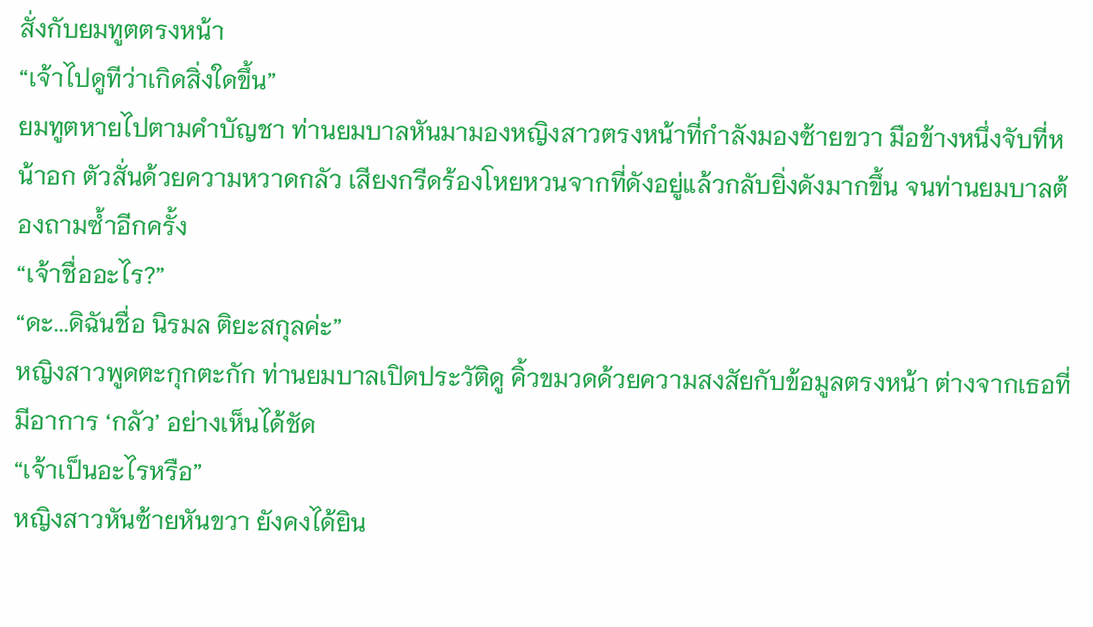สั่งกับยมทูตตรงหน้า
“เจ้าไปดูทีว่าเกิดสิ่งใดขึ้น”
ยมทูตหายไปตามคำบัญชา ท่านยมบาลหันมามองหญิงสาวตรงหน้าที่กำลังมองซ้ายขวา มือข้างหนึ่งจับที่หน้าอก ตัวสั่นด้วยความหวาดกลัว เสียงกรีดร้องโหยหวนจากที่ดังอยู่แล้วกลับยิ่งดังมากขึ้น จนท่านยมบาลต้องถามซ้ำอีกครั้ง
“เจ้าชื่ออะไร?”
“ดะ...ดิฉันชื่อ นิรมล ติยะสกุลค่ะ”
หญิงสาวพูดตะกุกตะกัก ท่านยมบาลเปิดประวัติดู คิ้วขมวดด้วยความสงสัยกับข้อมูลตรงหน้า ต่างจากเธอที่มีอาการ ‘กลัว’ อย่างเห็นได้ชัด
“เจ้าเป็นอะไรหรือ”
หญิงสาวหันซ้ายหันขวา ยังคงได้ยิน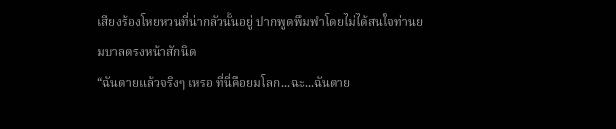เสียงร้องโหยหวนที่น่ากลัวนั้นอยู่ ปากพูดพึมพำโดยไม่ได้สนใจท่านยมบาลตรงหน้าสักนิด
“ฉันตายแล้วจริงๆ เหรอ ที่นี่คือยมโลก...ฉะ...ฉันตาย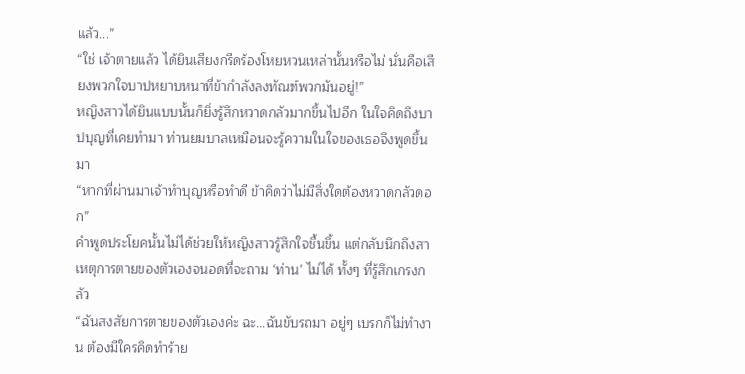แล้ว...”
“ใช่ เจ้าตายแล้ว ได้ยินเสียงกรีดร้องโหยหวนเหล่านั้นหรือไม่ นั่นคือเสียงพวกใจบาปหยาบหนาที่ข้ากำลังลงทัณฑ์พวกมันอยู่!”
หญิงสาวได้ยินแบบนั้นก็ยิ่งรู้สึกหวาดกลัวมากขึ้นไปอีก ในใจคิดถึงบาปบุญที่เคยทำมา ท่านยมบาลเหมือนจะรู้ความในใจของเธอจึงพูดขึ้นมา
“หากที่ผ่านมาเจ้าทำบุญหรือทำดี ข้าคิดว่าไม่มีสิ่งใดต้องหวาดกลัวดอก”
คำพูดประโยคนั้นไม่ได้ช่วยให้หญิงสาวรู้สึกใจชื้นขึ้น แต่กลับนึกถึงสาเหตุการตายของตัวเองจนอดที่จะถาม ‘ท่าน’ ไม่ได้ ทั้งๆ ที่รู้สึกเกรงกลัว
“ฉันสงสัยการตายของตัวเองค่ะ ฉะ...ฉันขับรถมา อยู่ๆ เบรกก็ไม่ทำงาน ต้องมีใครคิดทำร้าย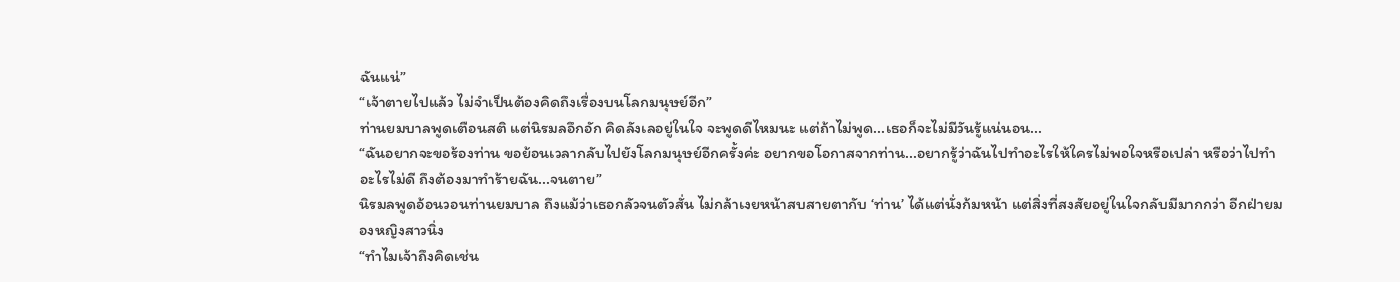ฉันแน่”
“เจ้าตายไปแล้ว ไม่จำเป็นต้องคิดถึงเรื่องบนโลกมนุษย์อีก”
ท่านยมบาลพูดเตือนสติ แต่นิรมลอึกอัก คิดลังเลอยู่ในใจ จะพูดดีไหมนะ แต่ถ้าไม่พูด...เธอก็จะไม่มีวันรู้แน่นอน...
“ฉันอยากจะขอร้องท่าน ขอย้อนเวลากลับไปยังโลกมนุษย์อีกครั้งค่ะ อยากขอโอกาสจากท่าน...อยากรู้ว่าฉันไปทำอะไรให้ใครไม่พอใจหรือเปล่า หรือว่าไปทำอะไรไม่ดี ถึงต้องมาทำร้ายฉัน...จนตาย”
นิรมลพูดอ้อนวอนท่านยมบาล ถึงแม้ว่าเธอกลัวจนตัวสั่น ไม่กล้าเงยหน้าสบสายตากับ ‘ท่าน’ ได้แต่นั่งก้มหน้า แต่สิ่งที่สงสัยอยู่ในใจกลับมีมากกว่า อีกฝ่ายมองหญิงสาวนิ่ง
“ทำไมเจ้าถึงคิดเช่น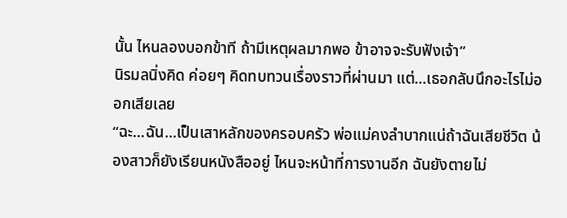นั้น ไหนลองบอกข้าที ถ้ามีเหตุผลมากพอ ข้าอาจจะรับฟังเจ้า”
นิรมลนิ่งคิด ค่อยๆ คิดทบทวนเรื่องราวที่ผ่านมา แต่...เธอกลับนึกอะไรไม่ออกเสียเลย
“ฉะ...ฉัน...เป็นเสาหลักของครอบครัว พ่อแม่คงลำบากแน่ถ้าฉันเสียชีวิต น้องสาวก็ยังเรียนหนังสืออยู่ ไหนจะหน้าที่การงานอีก ฉันยังตายไม่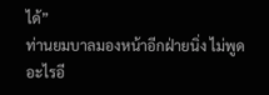ได้”
ท่านยมบาลมองหน้าอีกฝ่ายนิ่ง ไม่พูดอะไรอี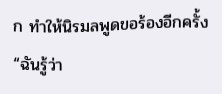ก ทำให้นิรมลพูดขอร้องอีกครั้ง
“ฉันรู้ว่า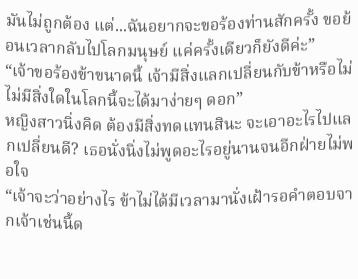มันไม่ถูกต้อง แต่...ฉันอยากจะขอร้องท่านสักครั้ง ขอย้อนเวลากลับไปโลกมนุษย์ แค่ครั้งเดียวก็ยังดีค่ะ”
“เจ้าขอร้องข้าขนาดนี้ เจ้ามีสิ่งแลกเปลี่ยนกับข้าหรือไม่ ไม่มีสิ่งใดในโลกนี้จะได้มาง่ายๆ ดอก”
หญิงสาวนิ่งคิด ต้องมีสิ่งทดแทนสินะ จะเอาอะไรไปแลกเปลี่ยนดี? เธอนั่งนิ่งไม่พูดอะไรอยู่นานจนอีกฝ่ายไม่พอใจ
“เจ้าจะว่าอย่างไร ข้าไม่ได้มีเวลามานั่งเฝ้ารอคำตอบจากเจ้าเช่นนี้ด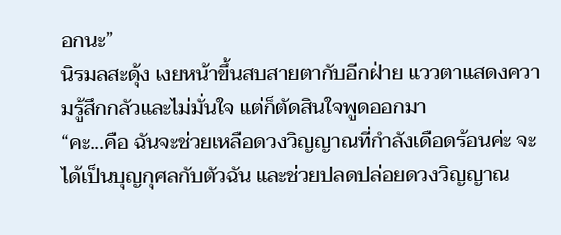อกนะ”
นิรมลสะดุ้ง เงยหน้าขึ้นสบสายตากับอีกฝ่าย แววตาแสดงความรู้สึกกลัวและไม่มั่นใจ แต่ก็ตัดสินใจพูดออกมา
“คะ...คือ ฉันจะช่วยเหลือดวงวิญญาณที่กำลังเดือดร้อนค่ะ จะได้เป็นบุญกุศลกับตัวฉัน และช่วยปลดปล่อยดวงวิญญาณ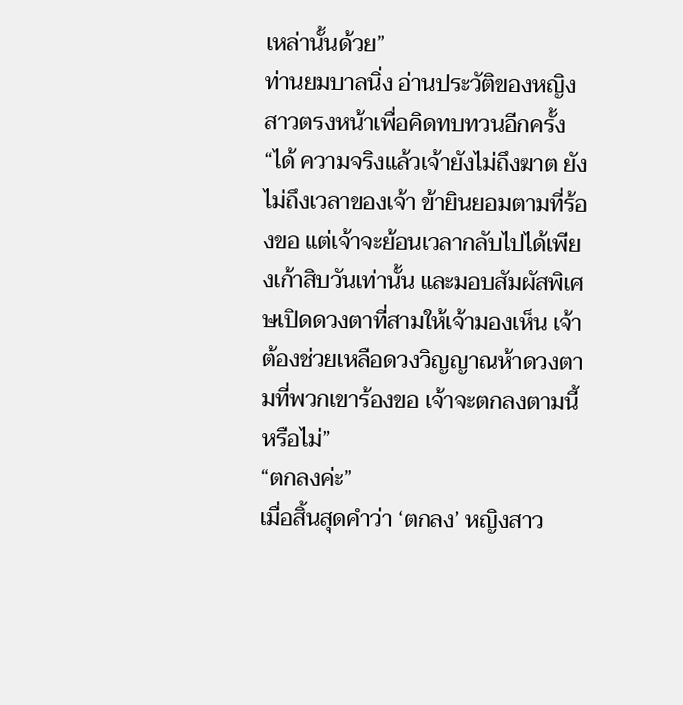เหล่านั้นด้วย”
ท่านยมบาลนิ่ง อ่านประวัติของหญิงสาวตรงหน้าเพื่อคิดทบทวนอีกครั้ง
“ได้ ความจริงแล้วเจ้ายังไม่ถึงฆาต ยังไม่ถึงเวลาของเจ้า ข้ายินยอมตามที่ร้องขอ แต่เจ้าจะย้อนเวลากลับไปได้เพียงเก้าสิบวันเท่านั้น และมอบสัมผัสพิเศษเปิดดวงตาที่สามให้เจ้ามองเห็น เจ้าต้องช่วยเหลือดวงวิญญาณห้าดวงตามที่พวกเขาร้องขอ เจ้าจะตกลงตามนี้หรือไม่”
“ตกลงค่ะ”
เมื่อสิ้นสุดคำว่า ‘ตกลง’ หญิงสาว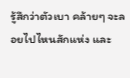รู้สึกว่าตัวเบา คล้ายๆ จะลอยไปไหนสักแห่ง และ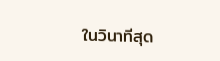ในวินาทีสุด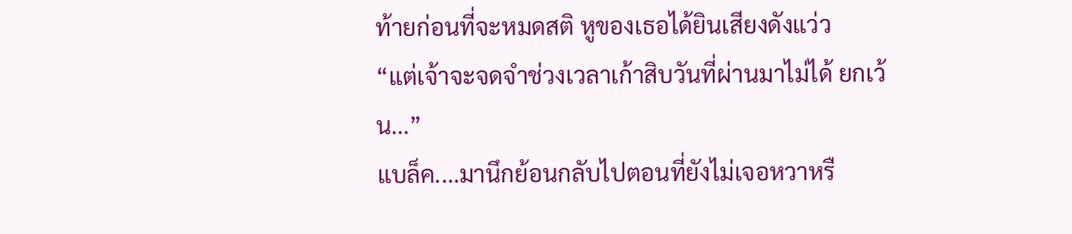ท้ายก่อนที่จะหมดสติ หูของเธอได้ยินเสียงดังแว่ว
“แต่เจ้าจะจดจำช่วงเวลาเก้าสิบวันที่ผ่านมาไม่ได้ ยกเว้น...”
แบล็ค....มานึกย้อนกลับไปตอนที่ยังไม่เจอหวาหรื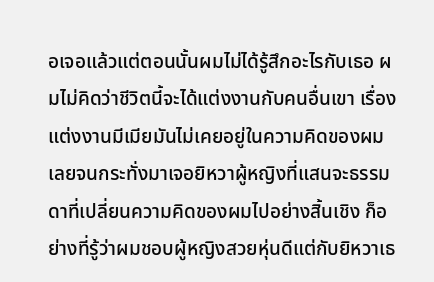อเจอแล้วแต่ตอนนั้นผมไม่ได้รู้สึกอะไรกับเธอ ผมไม่คิดว่าชีวิตนี้จะได้แต่งงานกับคนอื่นเขา เรื่องแต่งงานมีเมียมันไม่เคยอยู่ในความคิดของผมเลยจนกระทั่งมาเจอยิหวาผู้หญิงที่แสนจะธรรมดาที่เปลี่ยนความคิดของผมไปอย่างสิ้นเชิง ก็อย่างที่รู้ว่าผมชอบผู้หญิงสวยหุ่นดีแต่กับยิหวาเธ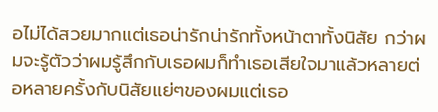อไม่ได้สวยมากแต่เธอน่ารักน่ารักทั้งหน้าตาทั้งนิสัย กว่าผมจะรู้ตัวว่าผมรู้สึกกับเธอผมก็ทำเธอเสียใจมาแล้วหลายต่อหลายครั้งกับนิสัยแย่ๆของผมแต่เธอ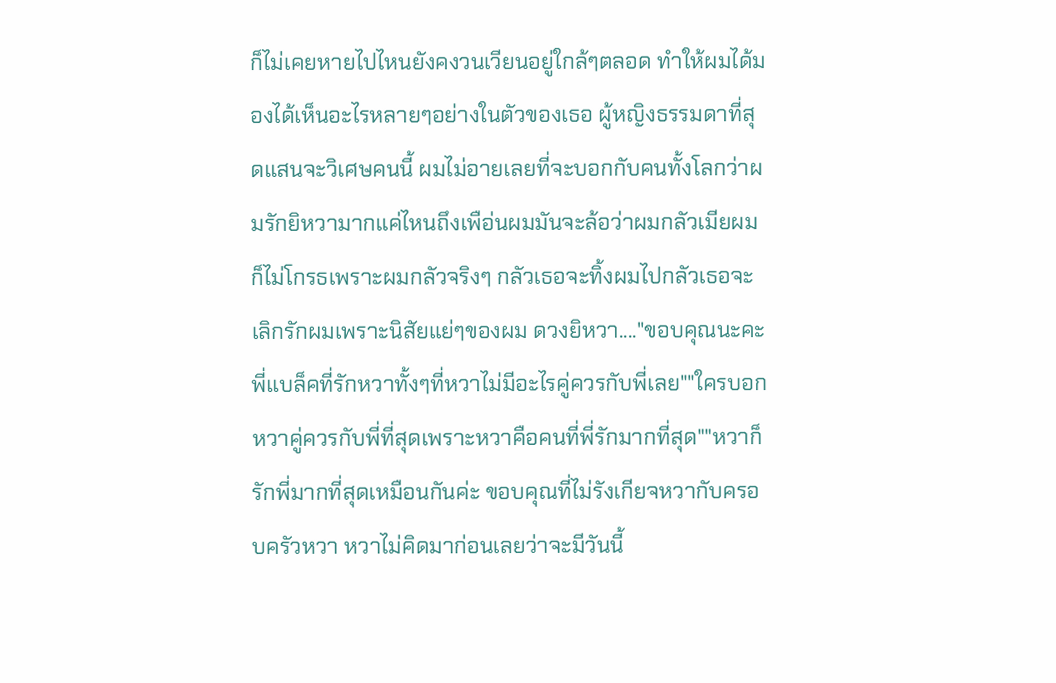ก็ไม่เคยหายไปไหนยังคงวนเวียนอยู่ใกล้ๆตลอด ทำให้ผมได้มองได้เห็นอะไรหลายๆอย่างในตัวของเธอ ผู้หญิงธรรมดาที่สุดแสนจะวิเศษคนนี้ ผมไม่อายเลยที่จะบอกกับคนทั้งโลกว่าผมรักยิหวามากแค่ไหนถึงเพือ่นผมมันจะล้อว่าผมกลัวเมียผมก็ไม่โกรธเพราะผมกลัวจริงๆ กลัวเธอจะทิ้งผมไปกลัวเธอจะเลิกรักผมเพราะนิสัยแย่ๆของผม ดวงยิหวา...."ขอบคุณนะคะพี่แบล็คที่รักหวาทั้งๆที่หวาไม่มีอะไรคู่ควรกับพี่เลย""ใครบอก หวาคู่ควรกับพี่ที่สุดเพราะหวาคือคนที่พี่รักมากที่สุด""หวาก็รักพี่มากที่สุดเหมือนกันค่ะ ขอบคุณที่ไม่รังเกียจหวากับครอบครัวหวา หวาไม่คิดมาก่อนเลยว่าจะมีวันนี้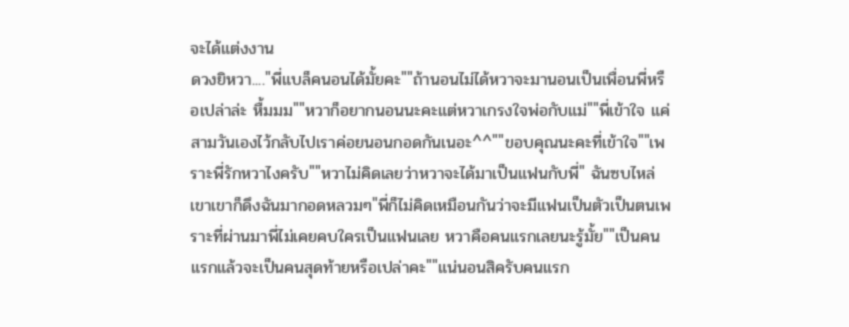จะได้แต่งงาน
ดวงยิหวา...."พี่แบล็คนอนได้มั้ยคะ""ถ้านอนไม่ได้หวาจะมานอนเป็นเพื่อนพี่หรือเปล่าล่ะ หื้มมม""หวาก็อยากนอนนะคะแต่หวาเกรงใจพ่อกับแม่""พี่เข้าใจ แค่สามวันเองไว้กลับไปเราค่อยนอนกอดกันเนอะ^^""ขอบคุณนะคะที่เข้าใจ""เพราะพี่รักหวาไงครับ""หวาไม่คิดเลยว่าหวาจะได้มาเป็นแฟนกับพี่" ฉันซบไหล่เขาเขาก็ดึงฉันมากอดหลวมๆ"พี่ก็ไม่คิดเหมือนกันว่าจะมีแฟนเป็นตัวเป็นตนเพราะที่ผ่านมาพี่ไม่เคยคบใครเป็นแฟนเลย หวาคือคนแรกเลยนะรู้มั้ย""เป็นคนแรกแล้วจะเป็นคนสุดท้ายหรือเปล่าคะ""แน่นอนสิครับคนแรก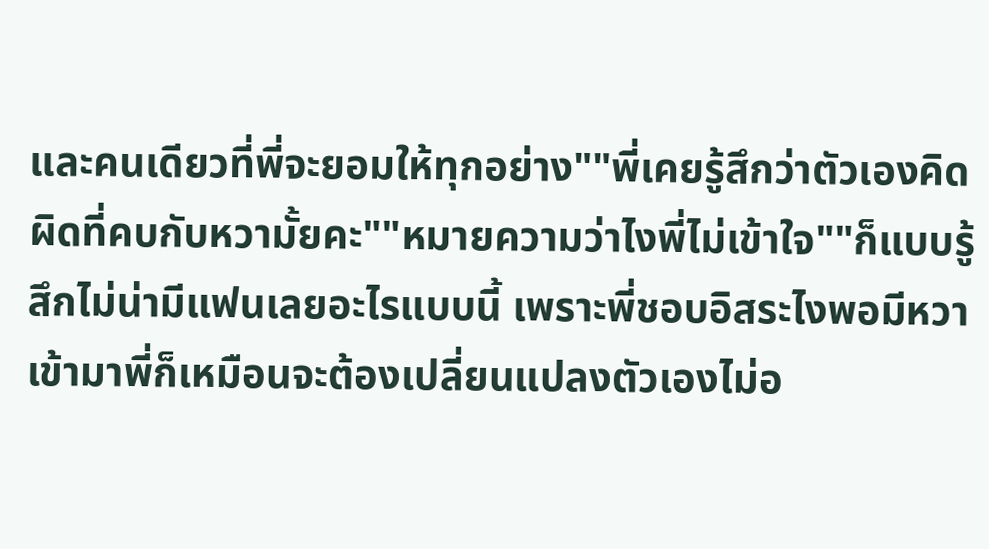และคนเดียวที่พี่จะยอมให้ทุกอย่าง""พี่เคยรู้สึกว่าตัวเองคิดผิดที่คบกับหวามั้ยคะ""หมายความว่าไงพี่ไม่เข้าใจ""ก็แบบรู้สึกไม่น่ามีแฟนเลยอะไรแบบนี้ เพราะพี่ชอบอิสระไงพอมีหวาเข้ามาพี่ก็เหมือนจะต้องเปลี่ยนแปลงตัวเองไม่อ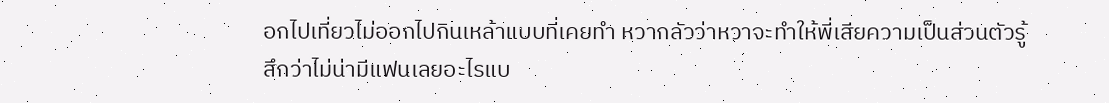อกไปเที่ยวไม่ออกไปกินเหล้าแบบที่เคยทำ หวากลัวว่าหวาจะทำให้พี่เสียความเป็นส่วนตัวรู้สึกว่าไม่น่ามีแฟนเลยอะไรแบ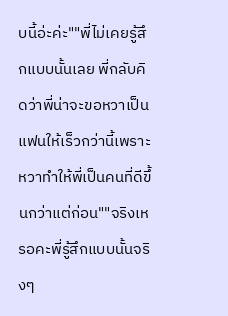บนี้อ่ะค่ะ""พี่ไม่เคยรู้สึกแบบนั้นเลย พี่กลับคิดว่าพี่น่าจะขอหวาเป็นแฟนให้เร็วกว่านี้เพราะหวาทำให้พี่เป็นคนที่ดีขึ้นกว่าแต่ก่อน""จริงเหรอคะพี่รู้สึกแบบนั้นจริงๆ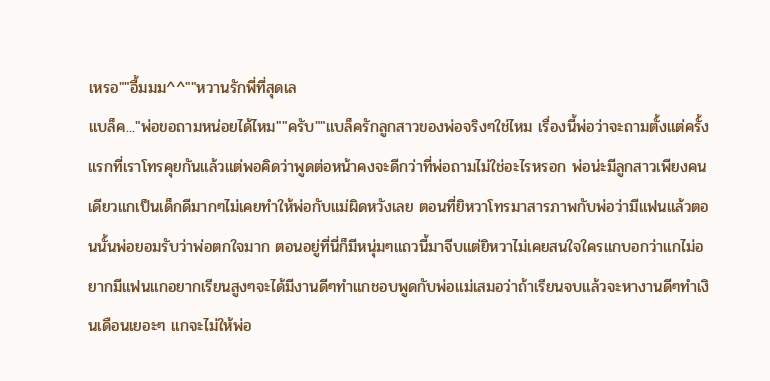เหรอ""อื้มมม^^""หวานรักพี่ที่สุดเล
แบล็ค..."พ่อขอถามหน่อยได้ไหม""ครับ""แบล็ครักลูกสาวของพ่อจริงๆใช่ไหม เรื่องนี้พ่อว่าจะถามตั้งแต่ครั้งแรกที่เราโทรคุยกันแล้วแต่พอคิดว่าพูดต่อหน้าคงจะดีกว่าที่พ่อถามไม่ใช่อะไรหรอก พ่อน่ะมีลูกสาวเพียงคนเดียวแกเป็นเด็กดีมากๆไม่เคยทำให้พ่อกับแม่ผิดหวังเลย ตอนที่ยิหวาโทรมาสารภาพกับพ่อว่ามีแฟนแล้วตอนนั้นพ่อยอมรับว่าพ่อตกใจมาก ตอนอยู่ที่นี่ก็มีหนุ่มๆแถวนี้มาจีบแต่ยิหวาไม่เคยสนใจใครแกบอกว่าแกไม่อยากมีแฟนแกอยากเรียนสูงๆจะได้มีงานดีๆทำแกชอบพูดกับพ่อแม่เสมอว่าถ้าเรียนจบแล้วจะหางานดีๆทำเงินเดือนเยอะๆ แกจะไม่ให้พ่อ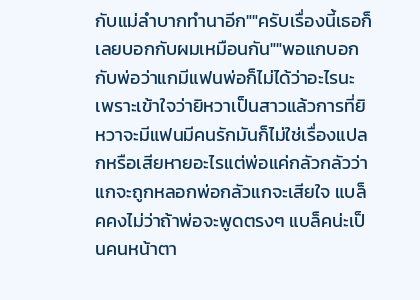กับแม่ลำบากทำนาอีก""ครับเรื่องนี้เธอก็เลยบอกกับผมเหมือนกัน""พอแกบอกกับพ่อว่าแกมีแฟนพ่อก็ไม่ได้ว่าอะไรนะเพราะเข้าใจว่ายิหวาเป็นสาวแล้วการที่ยิหวาจะมีแฟนมีคนรักมันก็ไม่ใช่เรื่องแปลกหรือเสียหายอะไรแต่พ่อแค่กลัวกลัวว่าแกจะถูกหลอกพ่อกลัวแกจะเสียใจ แบล็คคงไม่ว่าถ้าพ่อจะพูดตรงๆ แบล็คน่ะเป็นคนหน้าตา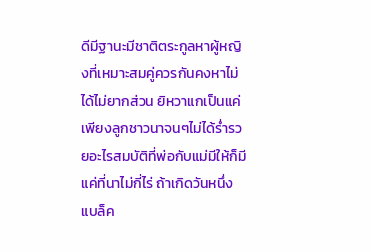ดีมีฐานะมีชาติตระกูลหาผู้หญิงที่เหมาะสมคู่ควรกันคงหาไม่ได้ไม่ยากส่วน ยิหวาแกเป็นแค่เพียงลูกชาวนาจนๆไม่ได้ร่ำรวยอะไรสมบัติที่พ่อกับแม่มีให้ก็มีแค่ที่นาไม่กี่ไร่ ถ้าเกิดวันหนึ่งแบล็ค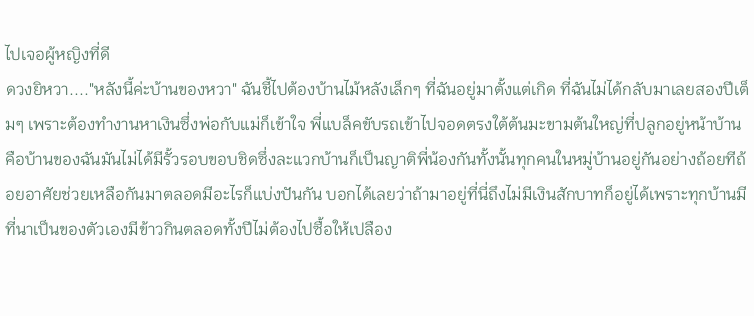ไปเจอผู้หญิงที่ดี
ดวงยิหวา...."หลังนี้ค่ะบ้านของหวา" ฉันชี้ไปต้องบ้านไม้หลังเล็กๆ ที่ฉันอยู่มาตั้งแต่เกิด ที่ฉันไม่ได้กลับมาเลยสองปีเต็มๆ เพราะต้องทำงานหาเงินซึ่งพ่อกับแม่ก็เข้าใจ พี่แบล็คขับรถเข้าไปจอดตรงใต้ต้นมะขามต้นใหญ่ที่ปลูกอยู่หน้าบ้าน คือบ้านของฉันมันไม่ได้มีรั้วรอบขอบชิดซึ่งละแวกบ้านก็เป็นญาติพี่น้องกันทั้งนั้นทุกคนในหมู่บ้านอยู่กันอย่างถ้อยทีถ้อยอาศัยช่วยเหลือกันมาตลอดมีอะไรก็แบ่งปันกัน บอกได้เลยว่าถ้ามาอยู่ที่นี่ถึงไม่มีเงินสักบาทก็อยู่ได้เพราะทุกบ้านมีที่นาเป็นของตัวเองมีข้าวกินตลอดทั้งปีไม่ต้องไปซื้อให้เปลือง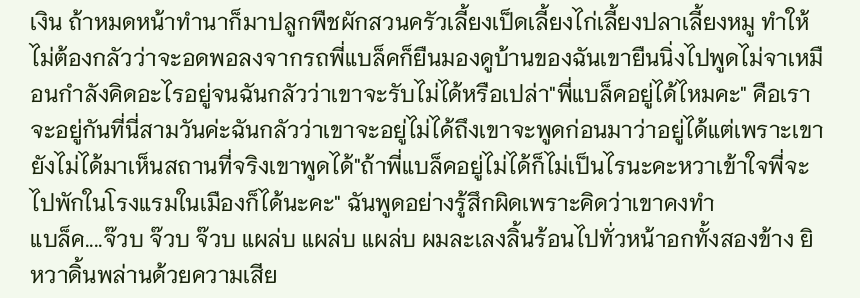เงิน ถ้าหมดหน้าทำนาก็มาปลูกพืชผักสวนครัวเลี้ยงเป็ดเลี้ยงไก่เลี้ยงปลาเลี้ยงหมู ทำให้ไม่ต้องกลัวว่าจะอดพอลงจากรถพี่แบล็คก็ยืนมองดูบ้านของฉันเขายืนนิ่งไปพูดไม่จาเหมือนกำลังคิดอะไรอยู่จนฉันกลัวว่าเขาจะรับไม่ได้หรือเปล่า"พี่แบล็คอยู่ได้ไหมคะ" คือเราจะอยู่กันที่นี่สามวันค่ะฉันกลัวว่าเขาจะอยู่ไม่ได้ถึงเขาจะพูดก่อนมาว่าอยู่ได้แต่เพราะเขายังไม่ได้มาเห็นสถานที่จริงเขาพูดได้"ถ้าพี่แบล็คอยู่ไม่ได้ก็ไม่เป็นไรนะคะหวาเข้าใจพี่จะไปพักในโรงแรมในเมืองก็ได้นะคะ" ฉันพูดอย่างรู้สึกผิดเพราะคิดว่าเขาคงทำ
แบล็ค....จ๊วบ จ๊วบ จ๊วบ แผล่บ แผล่บ แผล่บ ผมละเลงลิ้นร้อนไปทั่วหน้าอกทั้งสองข้าง ยิหวาดิ้นพล่านด้วยความเสีย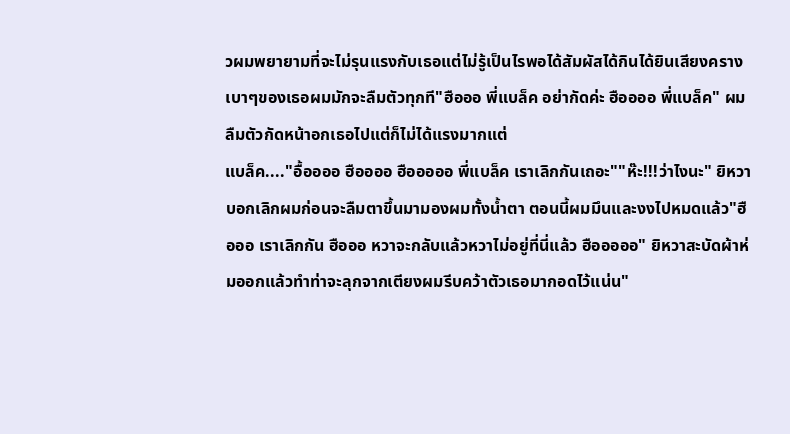วผมพยายามที่จะไม่รุนแรงกับเธอแต่ไม่รู้เป็นไรพอได้สัมผัสได้กินได้ยินเสียงครางเบาๆของเธอผมมักจะลืมตัวทุกที"ฮือออ พี่แบล็ค อย่ากัดค่ะ ฮืออออ พี่แบล็ค" ผมลืมตัวกัดหน้าอกเธอไปแต่ก็ไม่ได้แรงมากแต่
แบล็ค...."อื้ออออ ฮืออออ ฮือออออ พี่แบล็ค เราเลิกกันเถอะ""ห๊ะ!!!ว่าไงนะ" ยิหวาบอกเลิกผมก่อนจะลืมตาขึ้นมามองผมทั้งน้ำตา ตอนนี้ผมมึนและงงไปหมดแล้ว"ฮือออ เราเลิกกัน ฮือออ หวาจะกลับแล้วหวาไม่อยู่ที่นี่แล้ว ฮือออออ" ยิหวาสะบัดผ้าห่มออกแล้วทำท่าจะลุกจากเตียงผมรีบคว้าตัวเธอมากอดไว้แน่น"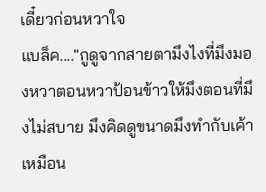เดี๋ยวก่อนหวาใจ
แบล็ค...."กูดูจากสายตามึงไงที่มึงมองหวาตอนหวาป้อนข้าวให้มึงตอนที่มึงไม่สบาย มึงคิดดูขนาดมึงทำกับเค้าเหมือน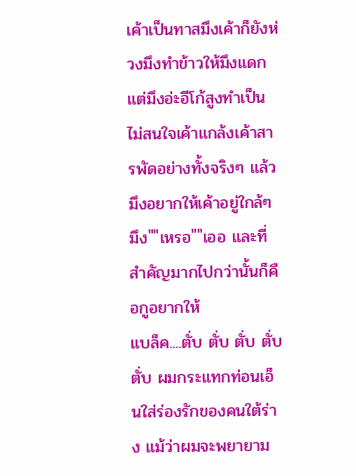เค้าเป็นทาสมึงเค้าก็ยังห่วงมึงทำข้าวให้มึงแดกแต่มึงอ่ะอีโก้สูงทำเป็นไม่สนใจเค้าแกล้งเค้าสารพัดอย่างทั้งจริงๆ แล้วมึงอยากให้เค้าอยู่ใกล้ๆ มึง""เหรอ""เออ และที่สำคัญมากไปกว่านั้นก็คือกูอยากให้
แบล็ค....ตั่บ ตั่บ ตั่บ ตั่บ ตั่บ ผมกระแทกท่อนเอ็นใส่ร่องรักของคนใต้ร่าง แม้ว่าผมจะพยายาม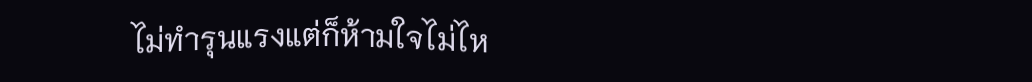ไม่ทำรุนแรงแต่ก็ห้ามใจไม่ไห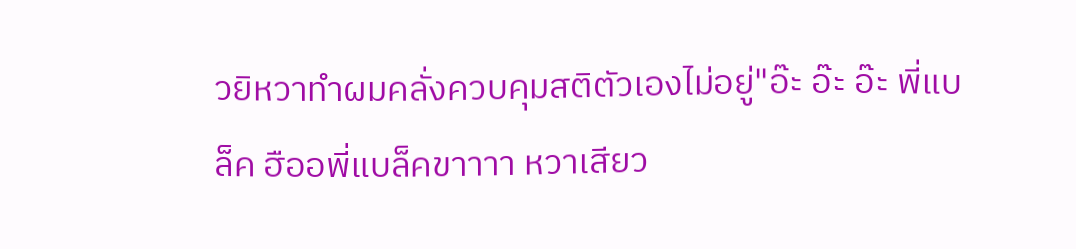วยิหวาทำผมคลั่งควบคุมสติตัวเองไม่อยู่"อ๊ะ อ๊ะ อ๊ะ พี่แบล็ค ฮืออพี่แบล็คขาาาา หวาเสียว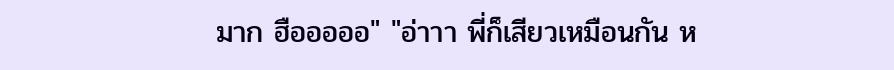มาก ฮือออออ" "อ่าาา พี่ก็เสียวเหมือนกัน ห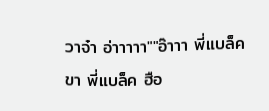วาจ๋า อ่าาาาา""อ๊าาา พี่แบล็คขา พี่แบล็ค ฮือ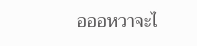อออหวาจะไ